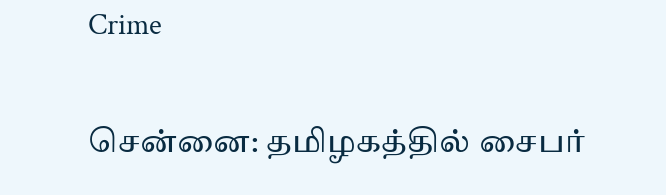Crime

சென்னை: தமிழகத்தில் சைபர்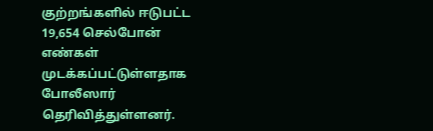குற்றங்களில் ஈடுபட்ட 19,654 செல்போன் எண்கள் முடக்கப்பட்டுள்ளதாக போலீஸார் தெரிவித்துள்ளனர்.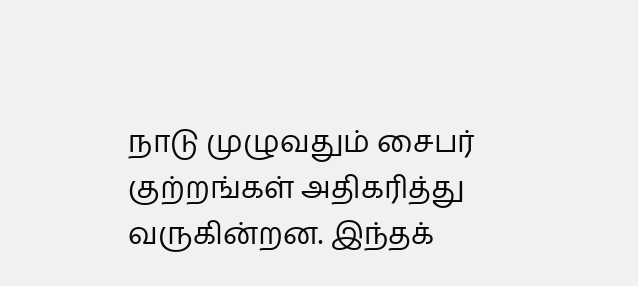நாடு முழுவதும் சைபர் குற்றங்கள் அதிகரித்து வருகின்றன. இந்தக்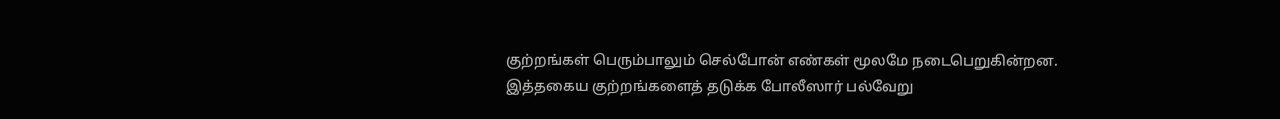குற்றங்கள் பெரும்பாலும் செல்போன் எண்கள் மூலமே நடைபெறுகின்றன. இத்தகைய குற்றங்களைத் தடுக்க போலீஸார் பல்வேறு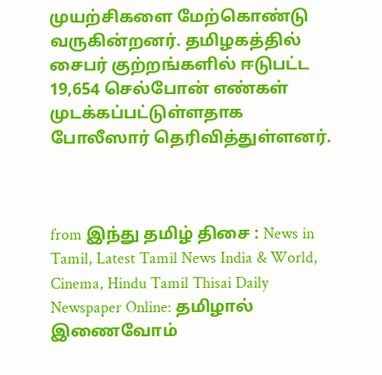முயற்சிகளை மேற்கொண்டு வருகின்றனர். தமிழகத்தில் சைபர் குற்றங்களில் ஈடுபட்ட 19,654 செல்போன் எண்கள் முடக்கப்பட்டுள்ளதாக போலீஸார் தெரிவித்துள்ளனர்.



from இந்து தமிழ் திசை : News in Tamil, Latest Tamil News India & World, Cinema, Hindu Tamil Thisai Daily Newspaper Online: தமிழால் இணைவோம்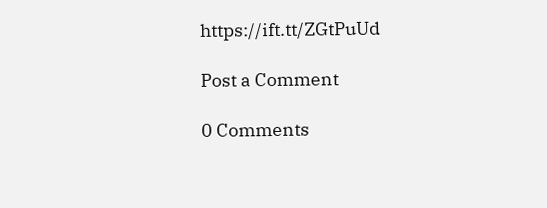https://ift.tt/ZGtPuUd

Post a Comment

0 Comments